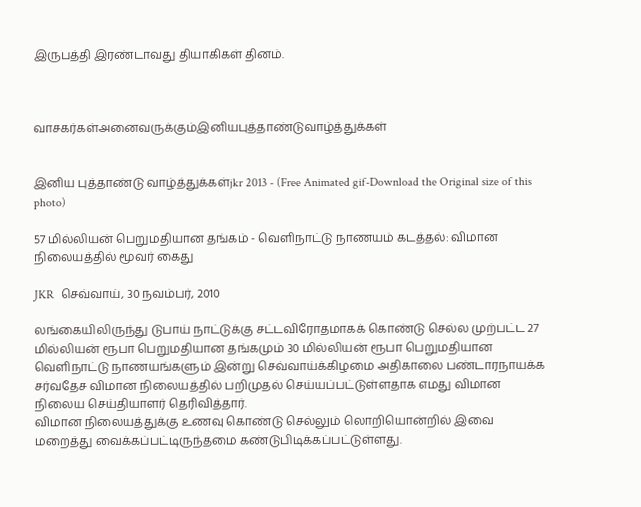இருபத்தி இரண்டாவது தியாகிகள் தினம்.



வாசகர்கள்அனைவருக்கும்இனியபுத்தாண்டுவாழ்த்துக்கள்


இனிய புத்தாண்டு வாழ்த்துக்கள்jkr 2013 - (Free Animated gif-Download the Original size of this photo)

57 மில்லியன் பெறுமதியான தங்கம் - வெளிநாட்டு நாணயம் கடத்தல்: விமான நிலையத்தில் மூவர் கைது

JKR  செவ்வாய், 30 நவம்பர், 2010

லங்கையிலிருந்து டுபாய் நாட்டுக்கு சட்டவிரோதமாகக் கொண்டு செல்ல முற்பட்ட 27 மில்லியன் ரூபா பெறுமதியான தங்கமும் 30 மில்லியன் ரூபா பெறுமதியான வெளிநாட்டு நாணயங்களும் இன்று செவ்வாய்க்கிழமை அதிகாலை பண்டாரநாயக்க சர்வதேச விமான நிலையத்தில் பறிமுதல் செய்யப்பட்டுள்ளதாக எமது விமான நிலைய செய்தியாளர் தெரிவித்தார்.
விமான நிலையத்துக்கு உணவு கொண்டு செல்லும் லொறியொன்றில் இவை மறைத்து வைக்கப்பட்டிருந்தமை கண்டுபிடிக்கப்பட்டுள்ளது.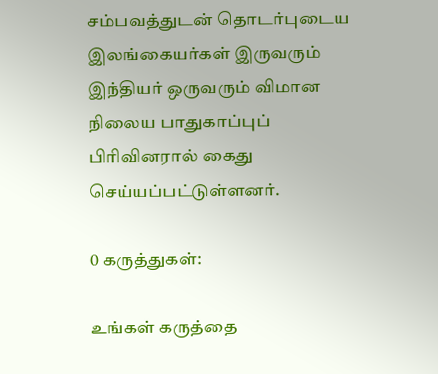சம்பவத்துடன் தொடர்புடைய இலங்கையர்கள் இருவரும் இந்தியர் ஒருவரும் விமான நிலைய பாதுகாப்புப் பிரிவினரால் கைது செய்யப்பட்டுள்ளனர்.

0 கருத்துகள்:

உங்கள் கருத்தை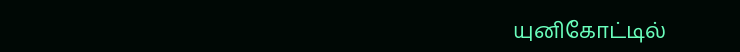யுனிகோட்டில்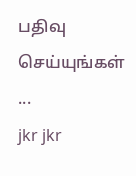பதிவு செய்யுங்கள் ...
jkr jkr